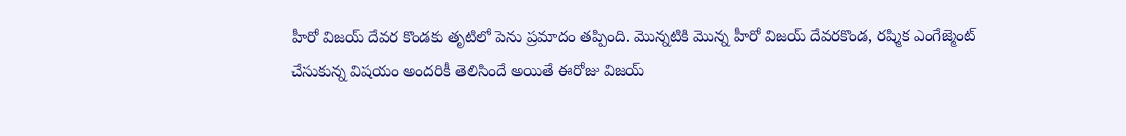హీరో విజయ్ దేవర కొండకు తృటిలో పెను ప్రమాదం తప్పింది. మొన్నటికి మొన్న హీరో విజయ్ దేవరకొండ, రష్మిక ఎంగేజ్మెంట్ చేసుకున్న విషయం అందరికీ తెలిసిందే అయితే ఈరోజు విజయ్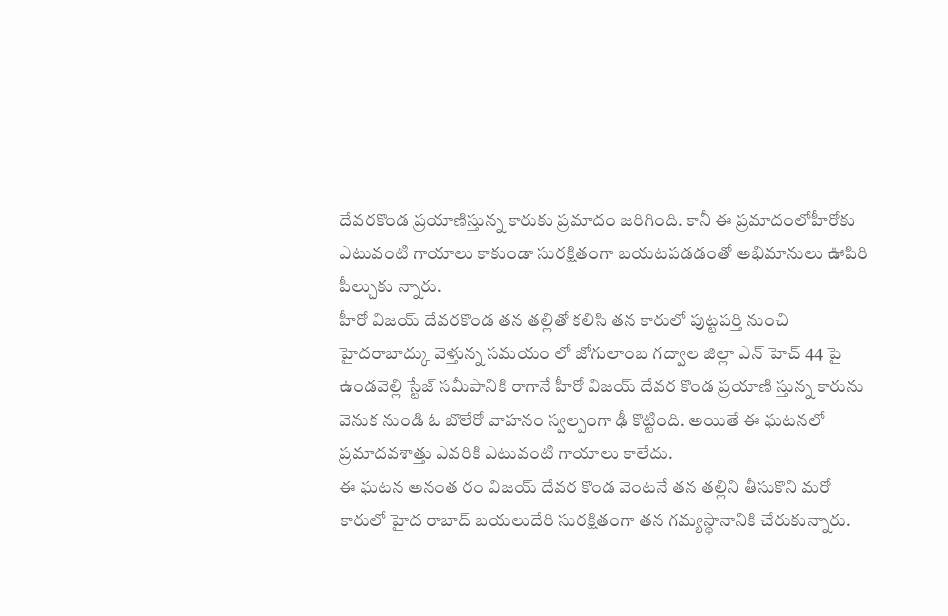దేవరకొండ ప్రయాణిస్తున్న కారుకు ప్రమాదం జరిగింది. కానీ ఈ ప్రమాదంలోహీరోకు ఎటువంటి గాయాలు కాకుండా సురక్షితంగా బయటపడడంతో అభిమానులు ఊపిరి పీల్చుకు న్నారు.
హీరో విజయ్ దేవరకొండ తన తల్లితో కలిసి తన కారులో పుట్టపర్తి నుంచి హైదరాబాద్కు వెళ్తున్న సమయం లో జోగులాంబ గద్వాల జిల్లా ఎన్ హెచ్ 44 పై ఉండవెల్లి స్టేజ్ సమీపానికి రాగానే హీరో విజయ్ దేవర కొండ ప్రయాణి స్తున్న కారును వెనుక నుండి ఓ బొలేరో వాహనం స్వల్పంగా ఢీ కొట్టింది. అయితే ఈ ఘటనలో ప్రమాదవశాత్తు ఎవరికి ఎటువంటి గాయాలు కాలేదు.
ఈ ఘటన అనంత రం విజయ్ దేవర కొండ వెంటనే తన తల్లిని తీసుకొని మరో కారులో హైద రాబాద్ బయలుదేరి సురక్షితంగా తన గమ్యస్థానానికి చేరుకున్నారు.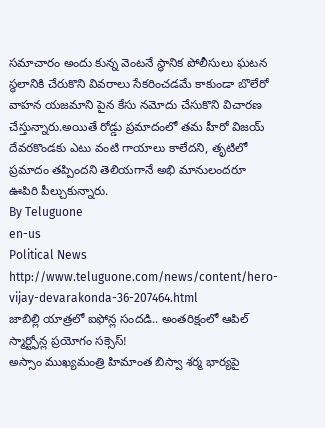సమాచారం అందు కున్న వెంటనే స్థానిక పోలీసులు ఘటన స్థలానికి చేరుకొని వివరాలు సేకరించడమే కాకుండా బొలేరో వాహన యజమాని పైన కేసు నమోదు చేసుకొని విచారణ చేస్తున్నారు.అయితే రోడ్డు ప్రమాదంలో తమ హీరో విజయ్ దేవరకొండకు ఎటు వంటి గాయాలు కాలేదని, తృటిలో ప్రమాదం తప్పిందని తెలియగానే అభి మానులందరూ ఊపిరి పీల్చుకున్నారు.
By Teluguone
en-us
Political News
http://www.teluguone.com/news/content/hero-vijay-devarakonda-36-207464.html
జాబిల్లి యాత్రలో ఐఫోన్ల సందడి.. అంతరిక్షంలో ఆపిల్ స్మార్ట్ఫోన్ల ప్రయోగం సక్సెస్!
అస్సాం ముఖ్యమంత్రి హిమాంత బిస్వా శర్మ భార్యపై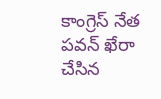కాంగ్రెస్ నేత పవన్ ఖేరా చేసిన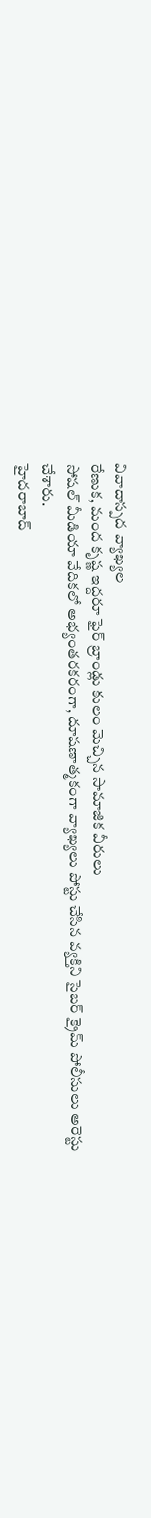వివాదాస్పద వ్యాఖ్యల
రేణుక, మంద కృష్ణ ఇద్దరూ ఫైర్ బ్రాండ్లు కులం మెచ్చిన సామాజిక వీరులు
సోషల్ మీడియా వేదికలో అభ్యంతరకరంగా, దూషణాత్మకంగా వ్యాఖ్యలు పోస్టు చేసిన వ్యక్తిని సైబర్ క్రైమ్ పోలీసులు అరెస్టు చేశారు.
హైదరాబాద్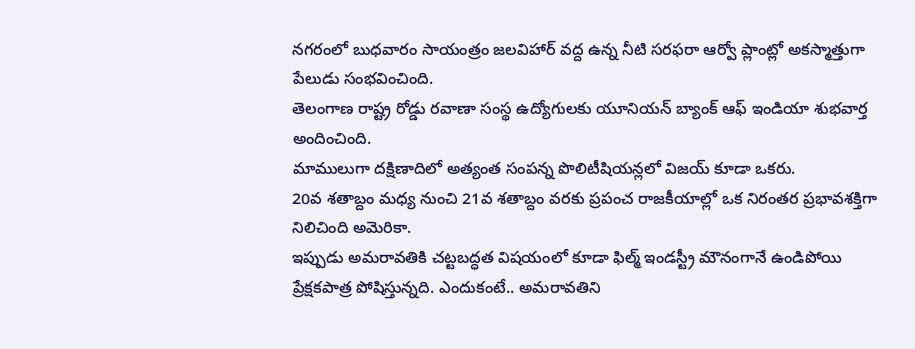నగరంలో బుధవారం సాయంత్రం జలవిహార్ వద్ద ఉన్న నీటి సరఫరా ఆర్వో ప్లాంట్లో అకస్మాత్తుగా పేలుడు సంభవించింది.
తెలంగాణ రాష్ట్ర రోడ్డు రవాణా సంస్థ ఉద్యోగులకు యూనియన్ బ్యాంక్ ఆఫ్ ఇండియా శుభవార్త అందించింది.
మాములుగా దక్షిణాదిలో అత్యంత సంపన్న పొలిటీషియన్లలో విజయ్ కూడా ఒకరు.
20వ శతాబ్దం మధ్య నుంచి 21వ శతాబ్దం వరకు ప్రపంచ రాజకీయాల్లో ఒక నిరంతర ప్రభావశక్తిగా నిలిచింది అమెరికా.
ఇప్పుడు అమరావతికి చట్టబద్ధత విషయంలో కూడా ఫిల్మ్ ఇండస్ట్రీ మౌనంగానే ఉండిపోయి ప్రేక్షకపాత్ర పోషిస్తున్నది. ఎందుకంటే.. అమరావతిని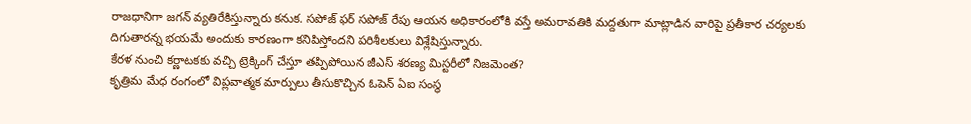రాజధానిగా జగన్ వ్యతిరేకిస్తున్నారు కనుక. సపోజ్ ఫర్ సపోజ్ రేపు ఆయన అధికారంలోకి వస్తే అమరావతికి మద్దతుగా మాట్లాడిన వారిపై ప్రతీకార చర్యలకు దిగుతారన్న భయమే అందుకు కారణంగా కనిపిస్తోందని పరిశీలకులు విశ్లేషిస్తున్నారు.
కేరళ నుంచి కర్ణాటకకు వచ్చి ట్రెక్కింగ్ చేస్తూ తప్పిపోయిన జీఎస్ శరణ్య మిస్టరీలో నిజమెంత?
కృత్రిమ మేధ రంగంలో విప్లవాత్మక మార్పులు తీసుకొచ్చిన ఓపెన్ ఏఐ సంస్థ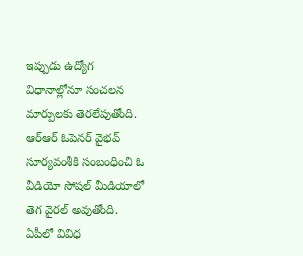ఇప్పుడు ఉద్యోగ విధానాల్లోనూ సంచలన మార్పులకు తెరలేపుతోంది.
ఆర్ఆర్ ఓపెనర్ వైభవ్ సూర్యవంశీకి సంబంధించి ఓ వీడియో సోషల్ మీడియాలో తెగ వైరల్ అవుతోంది.
ఏపీలో వివిధ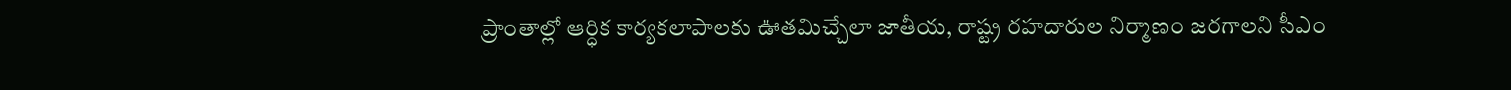ప్రాంతాల్లో ఆర్ధిక కార్యకలాపాలకు ఊతమిచ్చేలా జాతీయ, రాష్ట్ర రహదారుల నిర్మాణం జరగాలని సీఎం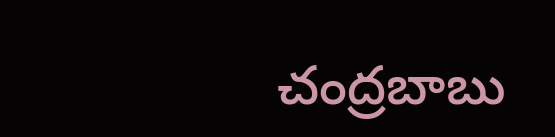చంద్రబాబు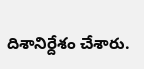దిశానిర్దేశం చేశారు.